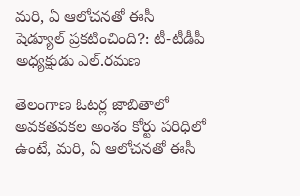మరి, ఏ ఆలోచనతో ఈసీ షెడ్యూల్ ప్రకటించింది?: టీ-టీడీపీ అధ్యక్షుడు ఎల్.రమణ

తెలంగాణ ఓటర్ల జాబితాలో అవకతవకల అంశం కోర్టు పరిధిలో ఉంటే, మరి, ఏ ఆలోచనతో ఈసీ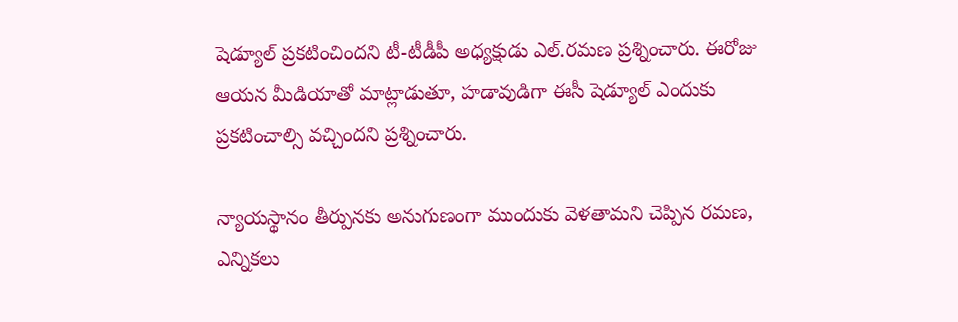షెడ్యూల్ ప్రకటించిందని టీ-టీడీపీ అధ్యక్షుడు ఎల్.రమణ ప్రశ్నించారు. ఈరోజు ఆయన మీడియాతో మాట్లాడుతూ, హడావుడిగా ఈసీ షెడ్యూల్ ఎందుకు ప్రకటించాల్సి వచ్చిందని ప్రశ్నించారు.

న్యాయస్థానం తీర్పునకు అనుగుణంగా ముందుకు వెళతామని చెప్పిన రమణ, ఎన్నికలు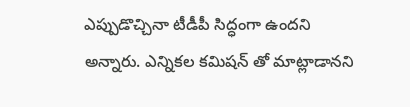ఎప్పుడొచ్చినా టీడీపీ సిద్ధంగా ఉందని అన్నారు. ఎన్నికల కమిషన్ తో మాట్లాడానని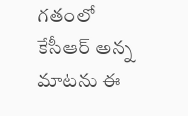గతంలో కేసీఆర్ అన్న మాటను ఈ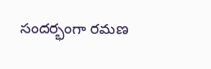సందర్భంగా రమణ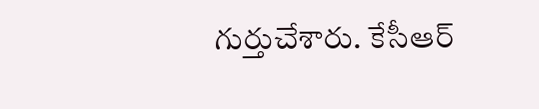గుర్తుచేశారు. కేసీఆర్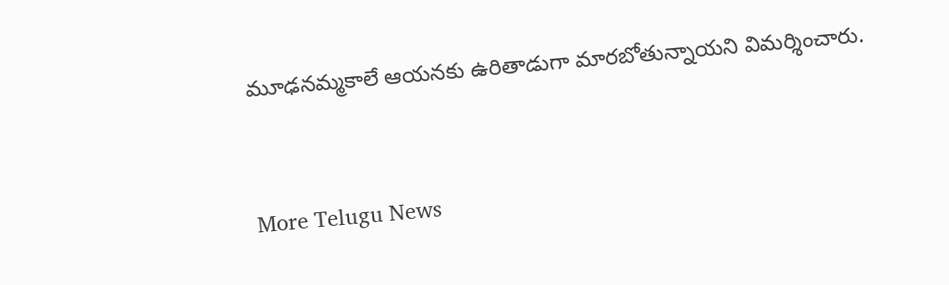మూఢనమ్మకాలే ఆయనకు ఉరితాడుగా మారబోతున్నాయని విమర్శించారు.


More Telugu News